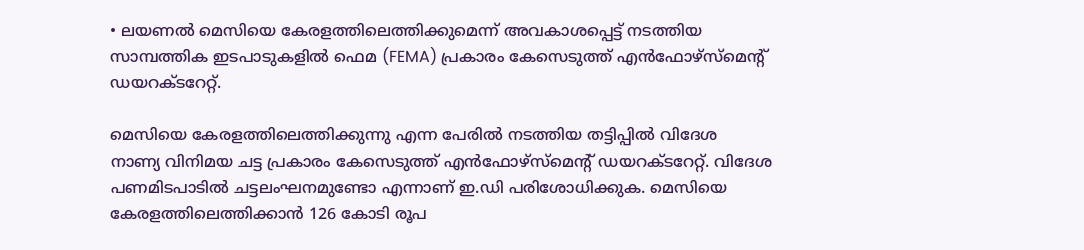• ലയണൽ മെസിയെ കേരളത്തിലെത്തിക്കുമെന്ന് അവകാശപ്പെട്ട് നടത്തിയ സാമ്പത്തിക ഇടപാടുകളിൽ ഫെമ (FEMA) പ്രകാരം കേസെടുത്ത് എൻഫോഴ്സ്മെന്റ് ഡയറക്ടറേറ്റ്.

മെസിയെ കേരളത്തിലെത്തിക്കുന്നു എന്ന പേരില്‍ നടത്തിയ തട്ടിപ്പില്‍ വിദേശ നാണ്യ വിനിമയ ചട്ട പ്രകാരം കേസെടുത്ത് എന്‍ഫോഴ്സ്മെന്റ് ഡയറക്ടറേറ്റ്. വിദേശ പണമിടപാടില്‍ ചട്ടലംഘനമുണ്ടോ എന്നാണ് ഇ.ഡി പരിശോധിക്കുക. മെസിയെ കേരളത്തിലെത്തിക്കാന്‍ 126 കോടി രൂപ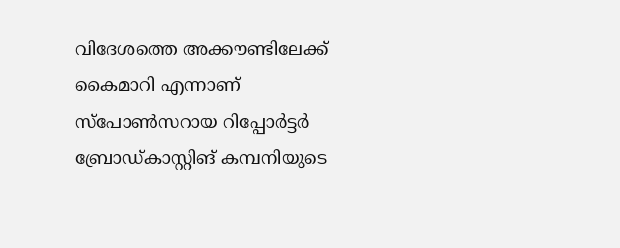വിദേശത്തെ അക്കൗണ്ടിലേക്ക് കൈമാറി എന്നാണ് സ്പോണ്‍സറായ റിപ്പോര്‍ട്ടര്‍ ബ്രോ‍ഡ്കാസ്റ്റിങ് കമ്പനിയുടെ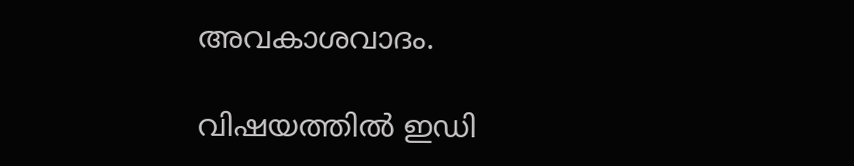അവകാശവാദം.

വിഷയത്തില്‍ ഇ‍ഡി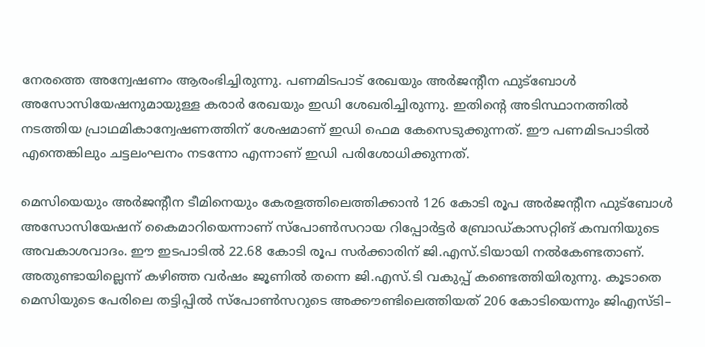നേരത്തെ അന്വേഷണം ആരംഭിച്ചിരുന്നു. പണമിടപാട് രേഖയും അര്‍ജന്‍റീന ഫുട്ബോള്‍ അസോസിയേഷനുമായുള്ള കരാര്‍ രേഖയും ഇഡി ശേഖരിച്ചിരുന്നു. ഇതിന്‍റെ അടിസ്ഥാനത്തില്‍ നടത്തിയ പ്രാഥമികാന്വേഷണത്തിന് ശേഷമാണ് ഇഡി ഫെമ കേസെടുക്കുന്നത്. ഈ പണമിടപാടില്‍ എന്തെങ്കിലും ചട്ടലംഘനം നടന്നോ എന്നാണ് ഇഡി പരിശോധിക്കുന്നത്.

മെസിയെയും അര്‍ജന്‍റീന ടീമിനെയും കേരളത്തിലെത്തിക്കാന്‍ 126 കോടി രൂപ അര്‍ജന്‍റീന ഫുട്ബോള്‍ അസോസിയേഷന് കൈമാറിയെന്നാണ് സ്പോണ്‍സറായ റിപ്പോര്‍ട്ടര്‍ ബ്രോഡ്കാസറ്റിങ് കമ്പനിയുടെ അവകാശവാദം. ഈ ഇടപാടില്‍ 22.68 കോടി രൂപ സര്‍ക്കാരിന് ജി.എസ്.ടിയായി നല്‍കേണ്ടതാണ്. അതുണ്ടായില്ലെന്ന് കഴിഞ്ഞ വര്‍ഷം ജൂണില്‍ തന്നെ ജി.എസ്.ടി വകുപ്പ് കണ്ടെത്തിയിരുന്നു. കൂടാതെ മെസിയുടെ പേരിലെ തട്ടിപ്പില്‍ സ്പോണ്‍സറുടെ അക്കൗണ്ടിലെത്തിയത് 206 കോടിയെന്നും ജിഎസ്ടി–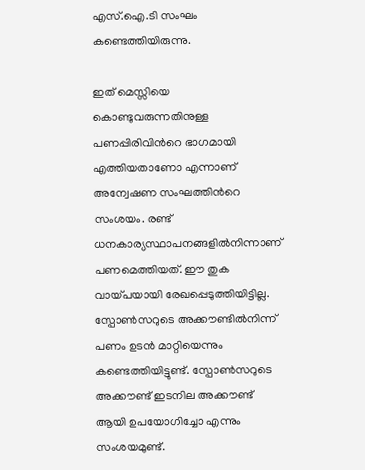എസ്.ഐ.ടി സംഘം കണ്ടെത്തിയിരുന്നു.

ഇത് മെസ്സിയെ കൊണ്ടുവരുന്നതിനുള്ള പണപ്പിരിവിന്‍റെ ഭാഗമായി എത്തിയതാണോ എന്നാണ് അന്വേഷണ സംഘത്തിന്‍റെ സംശയം. രണ്ട് ധനകാര്യസ്ഥാപനങ്ങളില്‍നിന്നാണ് പണമെത്തിയത്. ഈ തുക വായ്പയായി രേഖപ്പെടുത്തിയിട്ടില്ല. സ്പോണ്‍സറുടെ അക്കൗണ്ടില്‍നിന്ന് പണം ഉടന്‍ മാറ്റിയെന്നും കണ്ടെത്തിയിട്ടുണ്ട്. സ്പോൺസറുടെ അക്കൗണ്ട് ഇടനില അക്കൗണ്ട് ആയി ഉപയോഗിച്ചോ എന്നും സംശയമുണ്ട്.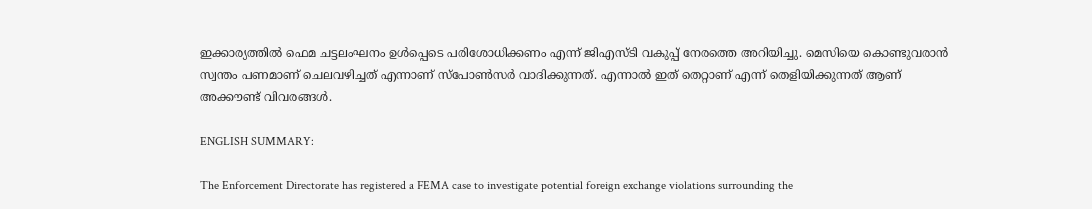ഇക്കാര്യത്തിൽ ഫെമ ചട്ടലംഘനം ഉൾപ്പെടെ പരിശോധിക്കണം എന്ന് ജിഎസ്ടി വകുപ്പ് നേരത്തെ അറിയിച്ചു. മെസിയെ കൊണ്ടുവരാൻ സ്വന്തം പണമാണ് ചെലവഴിച്ചത് എന്നാണ് സ്പോൺസർ വാദിക്കുന്നത്. എന്നാല്‍ ഇത് തെറ്റാണ് എന്ന് തെളിയിക്കുന്നത് ആണ് അക്കൗണ്ട് വിവരങ്ങൾ.

ENGLISH SUMMARY:

The Enforcement Directorate has registered a FEMA case to investigate potential foreign exchange violations surrounding the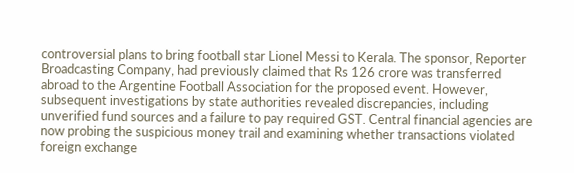controversial plans to bring football star Lionel Messi to Kerala. The sponsor, Reporter Broadcasting Company, had previously claimed that Rs 126 crore was transferred abroad to the Argentine Football Association for the proposed event. However, subsequent investigations by state authorities revealed discrepancies, including unverified fund sources and a failure to pay required GST. Central financial agencies are now probing the suspicious money trail and examining whether transactions violated foreign exchange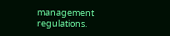management regulations.